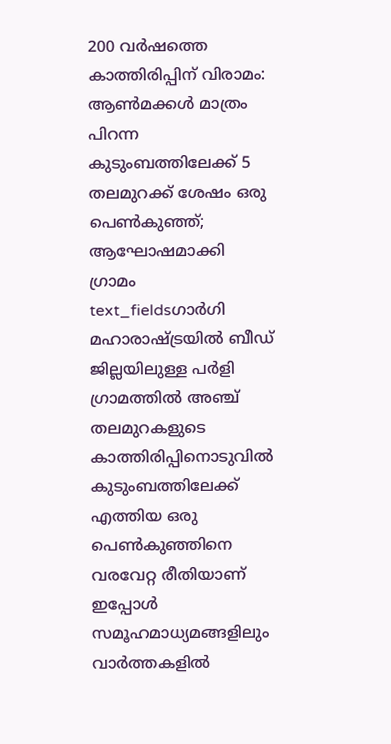200 വർഷത്തെ കാത്തിരിപ്പിന് വിരാമം: ആൺമക്കൾ മാത്രം പിറന്ന കുടുംബത്തിലേക്ക് 5 തലമുറക്ക് ശേഷം ഒരു പെൺകുഞ്ഞ്; ആഘോഷമാക്കി ഗ്രാമം
text_fieldsഗാർഗി
മഹാരാഷ്ട്രയിൽ ബീഡ് ജില്ലയിലുള്ള പർളി ഗ്രാമത്തിൽ അഞ്ച് തലമുറകളുടെ കാത്തിരിപ്പിനൊടുവിൽ കുടുംബത്തിലേക്ക് എത്തിയ ഒരു പെൺകുഞ്ഞിനെ വരവേറ്റ രീതിയാണ് ഇപ്പോൾ സമൂഹമാധ്യമങ്ങളിലും വാർത്തകളിൽ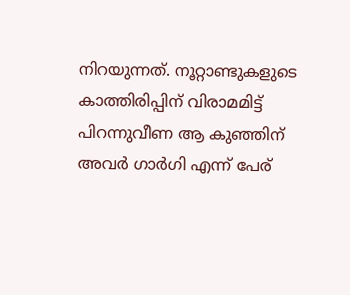നിറയുന്നത്. നൂറ്റാണ്ടുകളുടെ കാത്തിരിപ്പിന് വിരാമമിട്ട് പിറന്നുവീണ ആ കുഞ്ഞിന് അവർ ഗാർഗി എന്ന് പേര്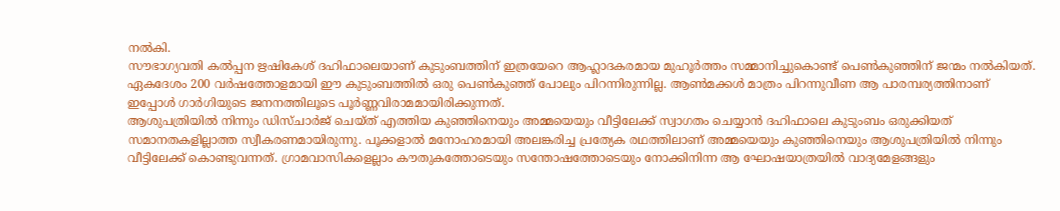നൽകി.
സൗഭാഗ്യവതി കൽപ്പന ഋഷികേശ് ദഹിഫാലെയാണ് കുടുംബത്തിന് ഇത്രയേറെ ആഹ്ലാദകരമായ മുഹൂർത്തം സമ്മാനിച്ചുകൊണ്ട് പെൺകുഞ്ഞിന് ജന്മം നൽകിയത്. ഏകദേശം 200 വർഷത്തോളമായി ഈ കുടുംബത്തിൽ ഒരു പെൺകുഞ്ഞ് പോലും പിറന്നിരുന്നില്ല. ആൺമക്കൾ മാത്രം പിറന്നുവീണ ആ പാരമ്പര്യത്തിനാണ് ഇപ്പോൾ ഗാർഗിയുടെ ജനനത്തിലൂടെ പൂർണ്ണവിരാമമായിരിക്കുന്നത്.
ആശുപത്രിയിൽ നിന്നും ഡിസ്ചാർജ് ചെയ്ത് എത്തിയ കുഞ്ഞിനെയും അമ്മയെയും വീട്ടിലേക്ക് സ്വാഗതം ചെയ്യാൻ ദഹിഫാലെ കുടുംബം ഒരുക്കിയത് സമാനതകളില്ലാത്ത സ്വീകരണമായിരുന്നു. പൂക്കളാൽ മനോഹരമായി അലങ്കരിച്ച പ്രത്യേക രഥത്തിലാണ് അമ്മയെയും കുഞ്ഞിനെയും ആശുപത്രിയിൽ നിന്നും വീട്ടിലേക്ക് കൊണ്ടുവന്നത്. ഗ്രാമവാസികളെല്ലാം കൗതുകത്തോടെയും സന്തോഷത്തോടെയും നോക്കിനിന്ന ആ ഘോഷയാത്രയിൽ വാദ്യമേളങ്ങളും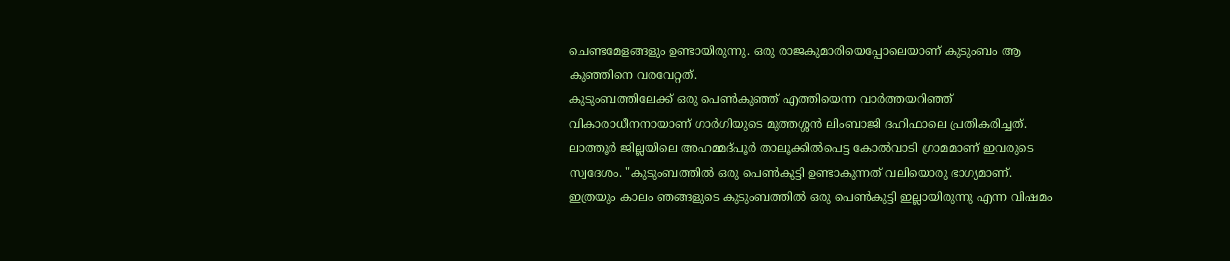ചെണ്ടമേളങ്ങളും ഉണ്ടായിരുന്നു. ഒരു രാജകുമാരിയെപ്പോലെയാണ് കുടുംബം ആ കുഞ്ഞിനെ വരവേറ്റത്.
കുടുംബത്തിലേക്ക് ഒരു പെൺകുഞ്ഞ് എത്തിയെന്ന വാർത്തയറിഞ്ഞ് വികാരാധീനനായാണ് ഗാർഗിയുടെ മുത്തശ്ശൻ ലിംബാജി ദഹിഫാലെ പ്രതികരിച്ചത്. ലാത്തൂർ ജില്ലയിലെ അഹമ്മദ്പൂർ താലൂക്കിൽപെട്ട കോൽവാടി ഗ്രാമമാണ് ഇവരുടെ സ്വദേശം. "കുടുംബത്തിൽ ഒരു പെൺകുട്ടി ഉണ്ടാകുന്നത് വലിയൊരു ഭാഗ്യമാണ്. ഇത്രയും കാലം ഞങ്ങളുടെ കുടുംബത്തിൽ ഒരു പെൺകുട്ടി ഇല്ലായിരുന്നു എന്ന വിഷമം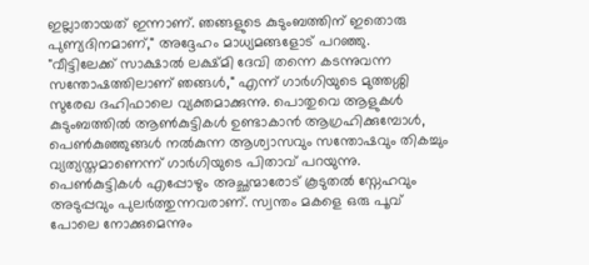ഇല്ലാതായത് ഇന്നാണ്. ഞങ്ങളുടെ കുടുംബത്തിന് ഇതൊരു പുണ്യദിനമാണ്," അദ്ദേഹം മാധ്യമങ്ങളോട് പറഞ്ഞു.
"വീട്ടിലേക്ക് സാക്ഷാൽ ലക്ഷ്മി ദേവി തന്നെ കടന്നുവന്ന സന്തോഷത്തിലാണ് ഞങ്ങൾ," എന്ന് ഗാർഗിയുടെ മുത്തശ്ശി സുരേഖ ദഹിഫാലെ വ്യക്തമാക്കുന്നു. പൊതുവെ ആളുകൾ കുടുംബത്തിൽ ആൺകുട്ടികൾ ഉണ്ടാകാൻ ആഗ്രഹിക്കുമ്പോൾ, പെൺകുഞ്ഞുങ്ങൾ നൽകുന്ന ആശ്വാസവും സന്തോഷവും തികച്ചും വ്യത്യസ്തമാണെന്ന് ഗാർഗിയുടെ പിതാവ് പറയുന്നു. പെൺകുട്ടികൾ എപ്പോഴും അച്ഛന്മാരോട് കൂടുതൽ സ്നേഹവും അടുപ്പവും പുലർത്തുന്നവരാണ്. സ്വന്തം മകളെ ഒരു പൂവ് പോലെ നോക്കുമെന്നും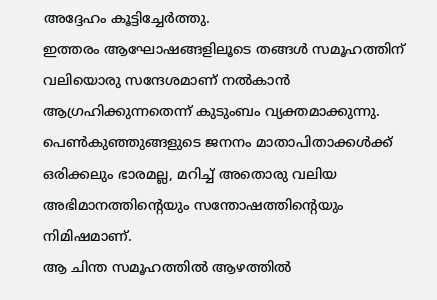അദ്ദേഹം കൂട്ടിച്ചേർത്തു.
ഇത്തരം ആഘോഷങ്ങളിലൂടെ തങ്ങൾ സമൂഹത്തിന് വലിയൊരു സന്ദേശമാണ് നൽകാൻ ആഗ്രഹിക്കുന്നതെന്ന് കുടുംബം വ്യക്തമാക്കുന്നു. പെൺകുഞ്ഞുങ്ങളുടെ ജനനം മാതാപിതാക്കൾക്ക് ഒരിക്കലും ഭാരമല്ല, മറിച്ച് അതൊരു വലിയ അഭിമാനത്തിന്റെയും സന്തോഷത്തിന്റെയും നിമിഷമാണ്.
ആ ചിന്ത സമൂഹത്തിൽ ആഴത്തിൽ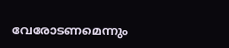വേരോടണമെന്നും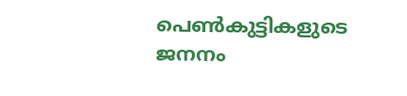പെൺകുട്ടികളുടെ ജനനം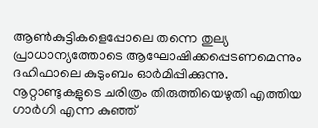ആൺകുട്ടികളെപ്പോലെ തന്നെ തുല്യ പ്രാധാന്യത്തോടെ ആഘോഷിക്കപ്പെടണമെന്നും ദഹിഫാലെ കുടുംബം ഓർമിപ്പിക്കുന്നു. നൂറ്റാണ്ടുകളുടെ ചരിത്രം തിരുത്തിയെഴുതി എത്തിയ ഗാർഗി എന്ന കുഞ്ഞ്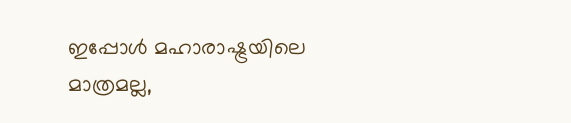ഇപ്പോൾ മഹാരാഷ്ട്രയിലെ മാത്രമല്ല,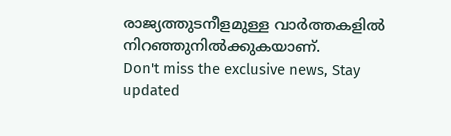രാജ്യത്തുടനീളമുള്ള വാർത്തകളിൽ നിറഞ്ഞുനിൽക്കുകയാണ്.
Don't miss the exclusive news, Stay updated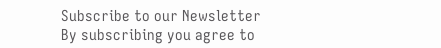Subscribe to our Newsletter
By subscribing you agree to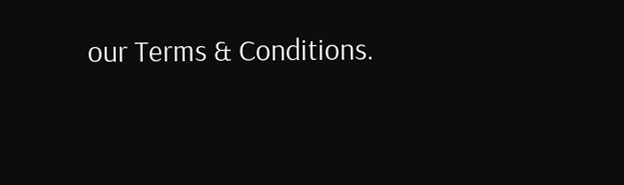our Terms & Conditions.